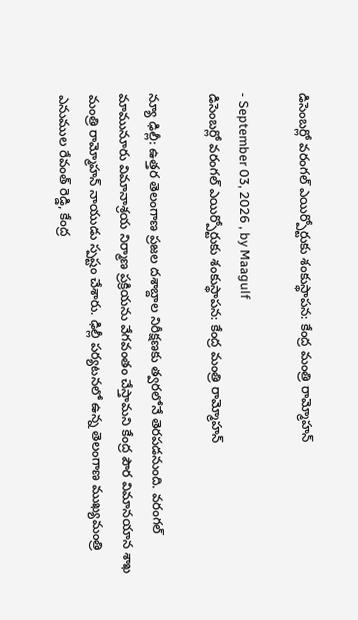డిసెంబర్లో వరంగల్ ఎయిర్పోర్టుకు శంకుస్థాపన: కేంద్ర మంత్రి రామ్మోహన్

- September 03, 2026 , by Maagulf
డిసెంబర్లో వరంగల్ ఎయిర్పోర్టుకు శంకుస్థాపన: కేంద్ర మంత్రి రామ్మోహన్

న్యూ ఢిల్లీ: ఉత్తర తెలంగాణ ప్రజల దశాబ్దాల నిరీక్షణకు త్వరలోనే తెరపడనుంది. వరంగల్ మామునూరు విమానాశ్రయ నిర్మాణ ప్రక్రియను వేగవంతం చేస్తామని కేంద్ర పౌర విమానయాన శాఖ మంత్రి రామ్మోహన్ నాయుడు స్పష్టం చేశారు. ఢిల్లీ పర్యటనలో ఉన్న తెలంగాణ ముఖ్యమంత్రి ఎనుముల రేవంత్ రెడ్డి, కేంద్ర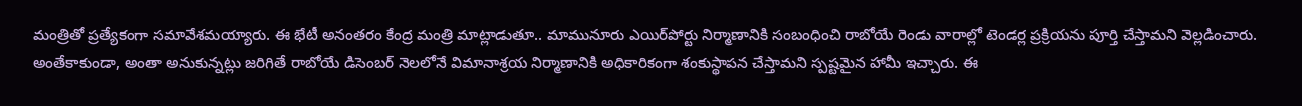మంత్రితో ప్రత్యేకంగా సమావేశమయ్యారు. ఈ భేటీ అనంతరం కేంద్ర మంత్రి మాట్లాడుతూ.. మామునూరు ఎయిర్‌పోర్టు నిర్మాణానికి సంబంధించి రాబోయే రెండు వారాల్లో టెండర్ల ప్రక్రియను పూర్తి చేస్తామని వెల్లడించారు. అంతేకాకుండా, అంతా అనుకున్నట్లు జరిగితే రాబోయే డిసెంబర్ నెలలోనే విమానాశ్రయ నిర్మాణానికి అధికారికంగా శంకుస్థాపన చేస్తామని స్పష్టమైన హామీ ఇచ్చారు. ఈ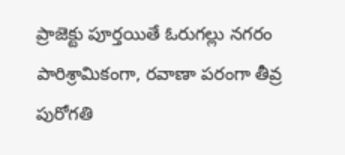ప్రాజెక్టు పూర్తయితే ఓరుగల్లు నగరం పారిశ్రామికంగా, రవాణా పరంగా తీవ్ర పురోగతి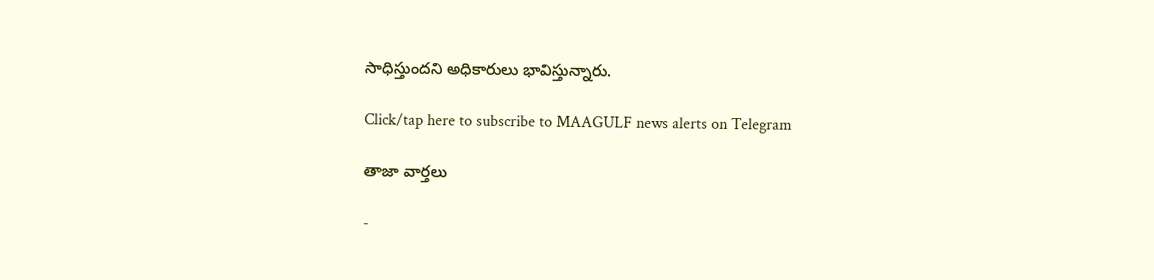సాధిస్తుందని అధికారులు భావిస్తున్నారు.

Click/tap here to subscribe to MAAGULF news alerts on Telegram

తాజా వార్తలు

-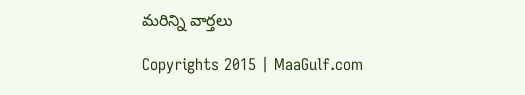మరిన్ని వార్తలు

Copyrights 2015 | MaaGulf.com